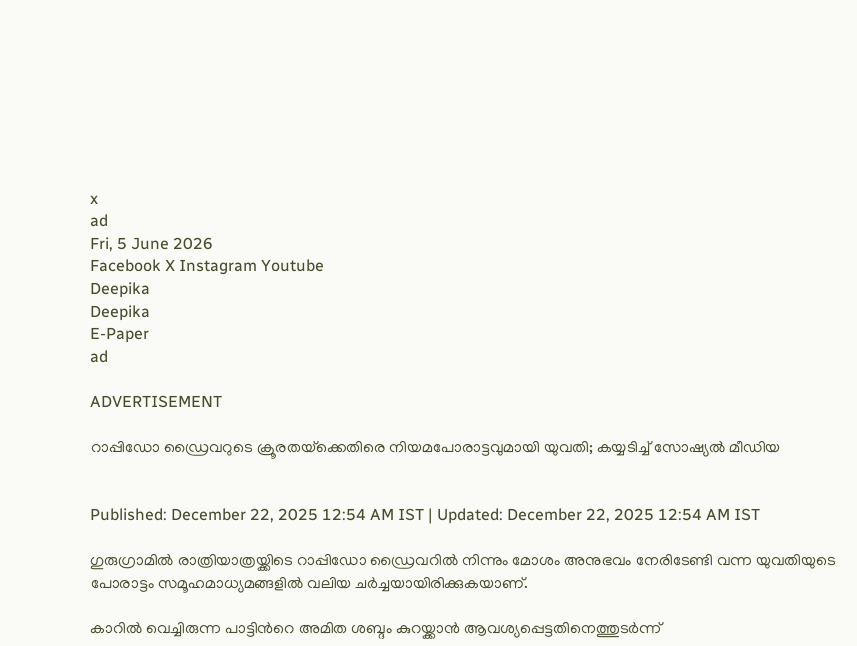x
ad
Fri, 5 June 2026
Facebook X Instagram Youtube
Deepika
Deepika
E-Paper
ad

ADVERTISEMENT

റാപ്പിഡോ ഡ്രൈവറുടെ ക്രൂരതയ്‌ക്കെതിരെ നിയമപോരാട്ടവുമായി യുവതി; കയ്യടിച്ച് സോഷ്യൽ മീഡിയ


Published: December 22, 2025 12:54 AM IST | Updated: December 22, 2025 12:54 AM IST

ഗുരുഗ്രാമിൽ രാത്രിയാത്രയ്ക്കിടെ റാപ്പിഡോ ഡ്രൈവറിൽ നിന്നും മോശം അനുഭവം നേരിടേണ്ടി വന്ന യുവതിയുടെ പോരാട്ടം സമൂഹമാധ്യമങ്ങളിൽ വലിയ ചർച്ചയായിരിക്കുകയാണ്.

കാറിൽ വെച്ചിരുന്ന പാട്ടിന്‍റെ അമിത ശബ്ദം കുറയ്ക്കാൻ ആവശ്യപ്പെട്ടതിനെത്തുടർന്ന്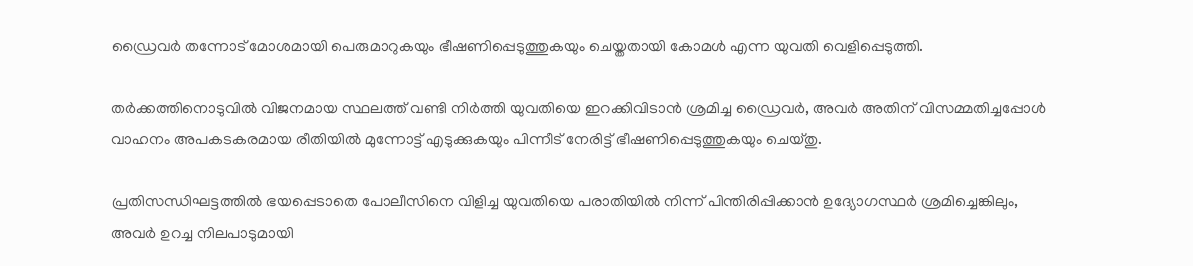ഡ്രൈവർ തന്നോട് മോശമായി പെരുമാറുകയും ഭീഷണിപ്പെടുത്തുകയും ചെയ്തതായി കോമൾ എന്ന യുവതി വെളിപ്പെടുത്തി.

തർക്കത്തിനൊടുവിൽ വിജനമായ സ്ഥലത്ത് വണ്ടി നിർത്തി യുവതിയെ ഇറക്കിവിടാൻ ശ്രമിച്ച ഡ്രൈവർ, അവർ അതിന് വിസമ്മതിച്ചപ്പോൾ വാഹനം അപകടകരമായ രീതിയിൽ മുന്നോട്ട് എടുക്കുകയും പിന്നീട് നേരിട്ട് ഭീഷണിപ്പെടുത്തുകയും ചെയ്തു.

പ്രതിസന്ധിഘട്ടത്തിൽ ഭയപ്പെടാതെ പോലീസിനെ വിളിച്ച യുവതിയെ പരാതിയിൽ നിന്ന് പിന്തിരിപ്പിക്കാൻ ഉദ്യോഗസ്ഥർ ശ്രമിച്ചെങ്കിലും, അവർ ഉറച്ച നിലപാടുമായി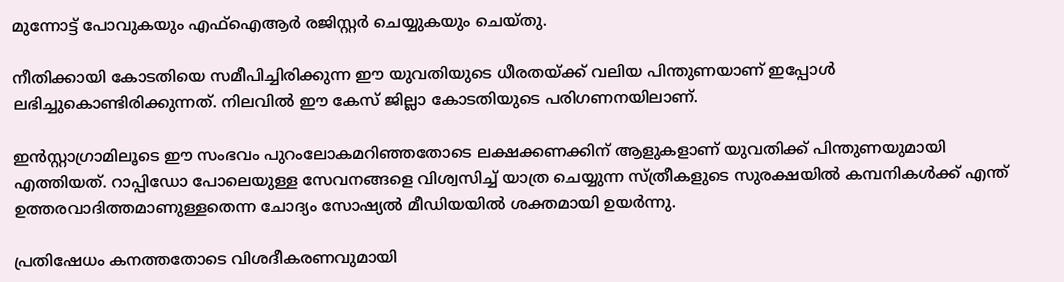മുന്നോട്ട് പോവുകയും എഫ്ഐആർ രജിസ്റ്റർ ചെയ്യുകയും ചെയ്തു.

നീതിക്കായി കോടതിയെ സമീപിച്ചിരിക്കുന്ന ഈ യുവതിയുടെ ധീരതയ്ക്ക് വലിയ പിന്തുണയാണ് ഇപ്പോൾ ലഭിച്ചുകൊണ്ടിരിക്കുന്നത്. നിലവിൽ ഈ കേസ് ജില്ലാ കോടതിയുടെ പരിഗണനയിലാണ്.

ഇൻസ്റ്റാഗ്രാമിലൂടെ ഈ സംഭവം പുറംലോകമറിഞ്ഞതോടെ ലക്ഷക്കണക്കിന് ആളുകളാണ് യുവതിക്ക് പിന്തുണയുമായി എത്തിയത്. റാപ്പിഡോ പോലെയുള്ള സേവനങ്ങളെ വിശ്വസിച്ച് യാത്ര ചെയ്യുന്ന സ്ത്രീകളുടെ സുരക്ഷയിൽ കമ്പനികൾക്ക് എന്ത് ഉത്തരവാദിത്തമാണുള്ളതെന്ന ചോദ്യം സോഷ്യൽ മീഡിയയിൽ ശക്തമായി ഉയർന്നു.

പ്രതിഷേധം കനത്തതോടെ വിശദീകരണവുമായി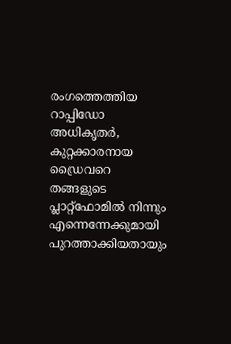രംഗത്തെത്തിയ റാപ്പിഡോ അധികൃതർ, കുറ്റക്കാരനായ ഡ്രൈവറെ തങ്ങളുടെ പ്ലാറ്റ്‌ഫോമിൽ നിന്നും എന്നെന്നേക്കുമായി പുറത്താക്കിയതായും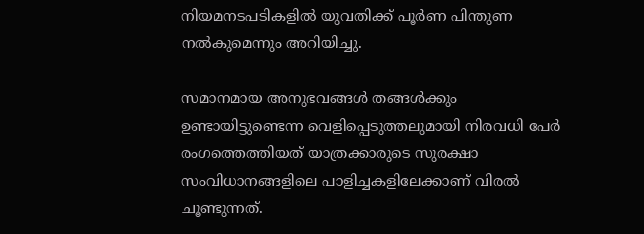നിയമനടപടികളിൽ യുവതിക്ക് പൂർണ പിന്തുണ നൽകുമെന്നും അറിയിച്ചു.

സമാനമായ അനുഭവങ്ങൾ തങ്ങൾക്കും ഉണ്ടായിട്ടുണ്ടെന്ന വെളിപ്പെടുത്തലുമായി നിരവധി പേർ രംഗത്തെത്തിയത് യാത്രക്കാരുടെ സുരക്ഷാ സംവിധാനങ്ങളിലെ പാളിച്ചകളിലേക്കാണ് വിരൽ ചൂണ്ടുന്നത്.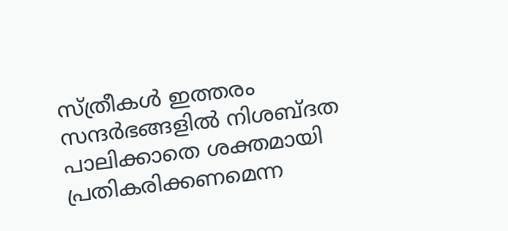സ്ത്രീകൾ ഇത്തരം സന്ദർഭങ്ങളിൽ നിശബ്ദത പാലിക്കാതെ ശക്തമായി പ്രതികരിക്കണമെന്ന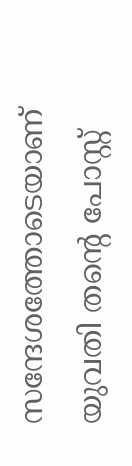സന്ദേശത്തോടെയാണ് യുവതി തന്‍റെ പോസ്റ്റ്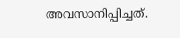അവസാനിപ്പിച്ചത്.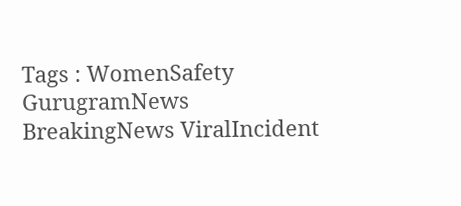Tags : WomenSafety GurugramNews BreakingNews ViralIncident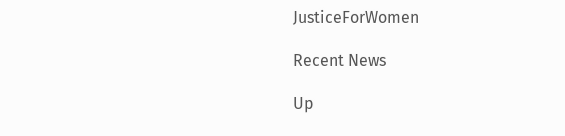JusticeForWomen

Recent News

Up